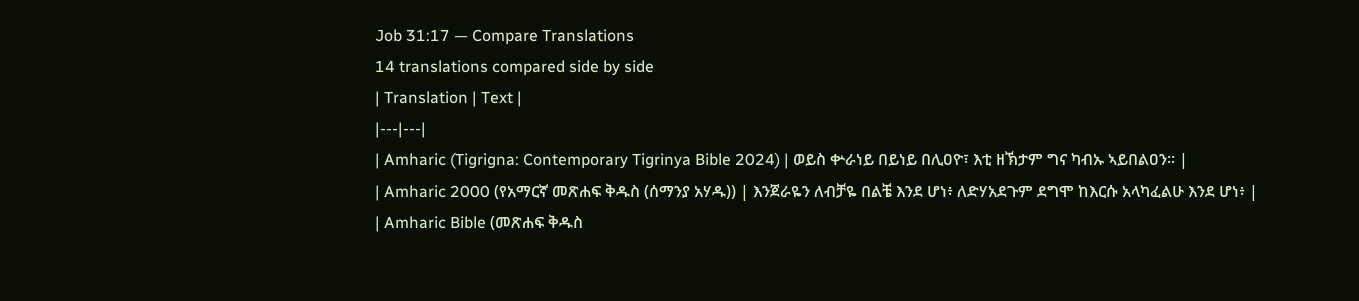Job 31:17 — Compare Translations
14 translations compared side by side
| Translation | Text |
|---|---|
| Amharic (Tigrigna: Contemporary Tigrinya Bible 2024) | ወይስ ቍራነይ በይነይ በሊዐዮ፣ እቲ ዘኽታም ግና ካብኡ ኣይበልዐን። |
| Amharic 2000 (የአማርኛ መጽሐፍ ቅዱስ (ሰማንያ አሃዱ)) | እንጀራዬን ለብቻዬ በልቼ እንደ ሆነ፥ ለድሃአደጉም ደግሞ ከእርሱ አላካፈልሁ እንደ ሆነ፥ |
| Amharic Bible (መጽሐፍ ቅዱስ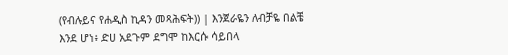(የብሉይና የሐዲስ ኪዳን መጻሕፍት)) | እንጀራዬን ለብቻዬ በልቼ እንደ ሆነ፥ ድሀ አደጉም ደግሞ ከእርሱ ሳይበላ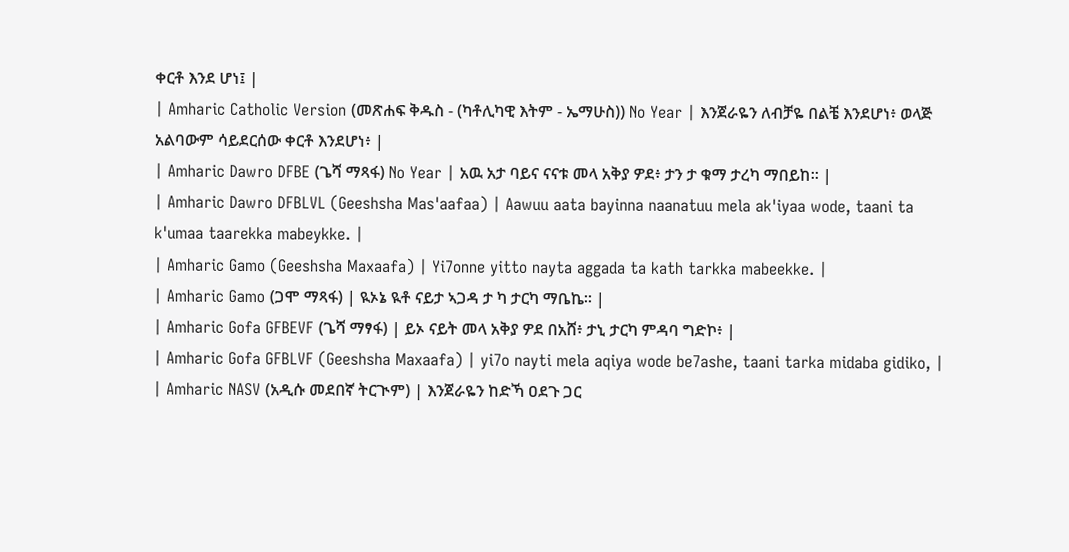ቀርቶ እንደ ሆነ፤ |
| Amharic Catholic Version (መጽሐፍ ቅዱስ - (ካቶሊካዊ እትም - ኤማሁስ)) No Year | እንጀራዬን ለብቻዬ በልቼ እንደሆነ፥ ወላጅ አልባውም ሳይደርሰው ቀርቶ እንደሆነ፥ |
| Amharic Dawro DFBE (ጌሻ ማጻፋ) No Year | አዉ አታ ባይና ናናቱ መላ አቅያ ዎደ፥ ታን ታ ቁማ ታረካ ማበይከ። |
| Amharic Dawro DFBLVL (Geeshsha Mas'aafaa) | Aawuu aata bayinna naanatuu mela ak'iyaa wode, taani ta k'umaa taarekka mabeykke. |
| Amharic Gamo (Geeshsha Maxaafa) | Yi7onne yitto nayta aggada ta kath tarkka mabeekke. |
| Amharic Gamo (ጋሞ ማጻፋ) | ዪኦኔ ዪቶ ናይታ ኣጋዳ ታ ካ ታርካ ማቤኬ። |
| Amharic Gofa GFBEVF (ጌሻ ማፃፋ) | ይኦ ናይት መላ አቅያ ዎደ በአሸ፥ ታኒ ታርካ ምዳባ ግድኮ፥ |
| Amharic Gofa GFBLVF (Geeshsha Maxaafa) | yi7o nayti mela aqiya wode be7ashe, taani tarka midaba gidiko, |
| Amharic NASV (አዲሱ መደበኛ ትርጒም) | እንጀራዬን ከድኻ ዐደጉ ጋር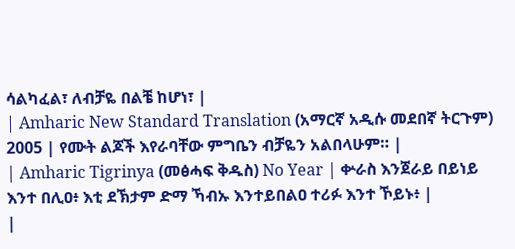ሳልካፈል፣ ለብቻዬ በልቼ ከሆነ፣ |
| Amharic New Standard Translation (አማርኛ አዲሱ መደበኛ ትርጉም) 2005 | የሙት ልጆች እየራባቸው ምግቤን ብቻዬን አልበላሁም። |
| Amharic Tigrinya (መፅሓፍ ቅዱስ) No Year | ቍራስ እንጀራይ በይነይ እንተ በሊዐ፥ እቲ ደኽታም ድማ ኻብኡ እንተይበልዐ ተሪፉ እንተ ኾይኑ፥ |
|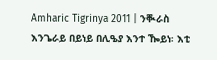Amharic Tigrinya 2011 | ንቚራስ እንጌራይ በይነይ በሊዔያ እንተ ዀይነ፡ እቲ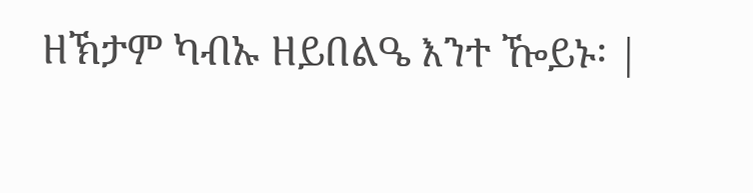ዘኽታም ካብኡ ዘይበልዔ እንተ ዀይኑ፡ |